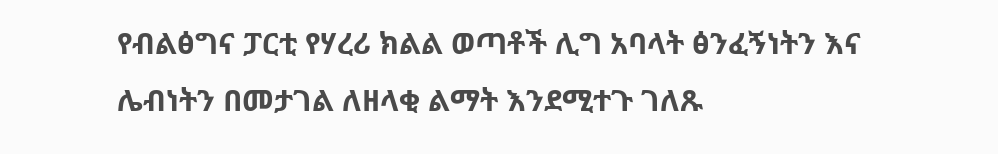የብልፅግና ፓርቲ የሃረሪ ክልል ወጣቶች ሊግ አባላት ፅንፈኝነትን እና ሌብነትን በመታገል ለዘላቂ ልማት እንደሚተጉ ገለጹ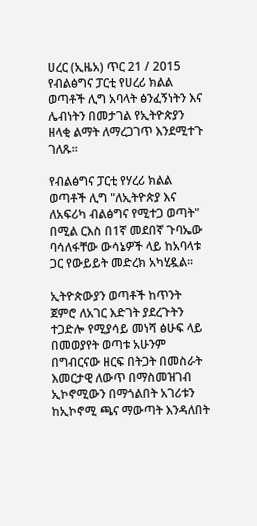ሀረር (ኢዜአ) ጥር 21 / 2015 የብልፅግና ፓርቲ የሀረሪ ክልል ወጣቶች ሊግ አባላት ፅንፈኝነትን እና ሌብነትን በመታገል የኢትዮጵያን ዘላቂ ልማት ለማረጋገጥ እንደሚተጉ ገለጹ።

የብልፅግና ፓርቲ የሃረሪ ክልል ወጣቶች ሊግ "ለኢትዮጵያ እና ለአፍሪካ ብልፅግና የሚተጋ ወጣት" በሚል ርእስ በ1ኛ መደበኛ ጉባኤው ባሳለፋቸው ውሳኔዎች ላይ ከአባላቱ ጋር የውይይት መድረክ አካሂዷል፡፡

ኢትዮጵውያን ወጣቶች ከጥንት ጀምሮ ለአገር እድገት ያደረጉትን ተጋድሎ የሚያሳይ መነሻ ፅሁፍ ላይ በመወያየት ወጣቱ አሁንም በግብርናው ዘርፍ በትጋት በመስራት እመርታዊ ለውጥ በማስመዝገብ ኢኮኖሚውን በማጎልበት አገሪቱን ከኢኮኖሚ ጫና ማውጣት እንዳለበት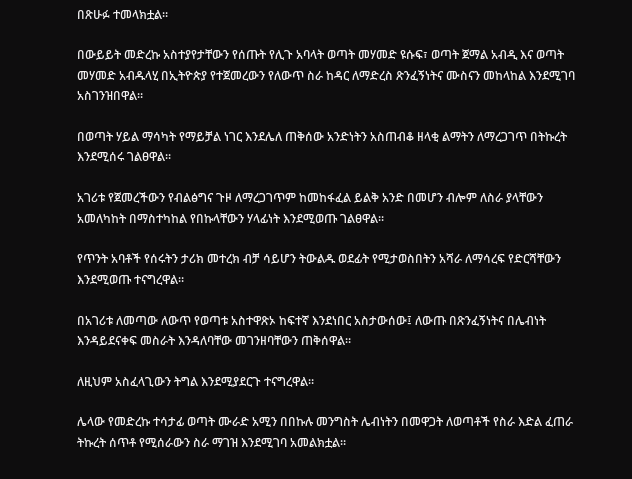በጽሁፉ ተመላክቷል።

በውይይት መድረኩ አስተያየታቸውን የሰጡት የሊጉ አባላት ወጣት መሃመድ ዩሱፍ፣ ወጣት ጀማል አብዲ እና ወጣት መሃመድ አብዱላሂ በኢትዮጵያ የተጀመረውን የለውጥ ስራ ከዳር ለማድረስ ጽንፈኝነትና ሙስናን መከላከል እንደሚገባ አስገንዝበዋል።

በወጣት ሃይል ማሳካት የማይቻል ነገር እንደሌለ ጠቅሰው አንድነትን አስጠብቆ ዘላቂ ልማትን ለማረጋገጥ በትኩረት እንደሚሰሩ ገልፀዋል፡፡

አገሪቱ የጀመረችውን የብልፅግና ጉዞ ለማረጋገጥም ከመከፋፈል ይልቅ አንድ በመሆን ብሎም ለስራ ያላቸውን አመለካከት በማስተካከል የበኩላቸውን ሃላፊነት እንደሚወጡ ገልፀዋል፡፡

የጥንት አባቶች የሰሩትን ታሪክ መተረክ ብቻ ሳይሆን ትውልዱ ወደፊት የሚታወስበትን አሻራ ለማሳረፍ የድርሻቸውን እንደሚወጡ ተናግረዋል።

በአገሪቱ ለመጣው ለውጥ የወጣቱ አስተዋጽኦ ከፍተኛ እንደነበር አስታውሰው፤ ለውጡ በጽንፈኝነትና በሌብነት እንዳይደናቀፍ መስራት እንዳለባቸው መገንዘባቸውን ጠቅሰዋል።

ለዚህም አስፈላጊውን ትግል እንደሚያደርጉ ተናግረዋል።

ሌላው የመድረኩ ተሳታፊ ወጣት ሙራድ አሚን በበኩሉ መንግስት ሌብነትን በመዋጋት ለወጣቶች የስራ እድል ፈጠራ ትኩረት ሰጥቶ የሚሰራውን ስራ ማገዝ እንደሚገባ አመልክቷል።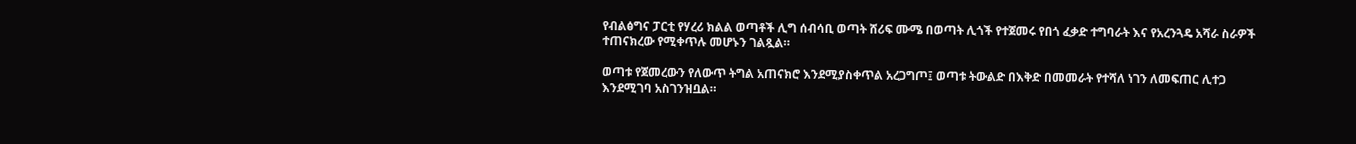የብልፅግና ፓርቲ የሃረሪ ክልል ወጣቶች ሊግ ሰብሳቢ ወጣት ሸሪፍ ሙሜ በወጣት ሊጎች የተጀመሩ የበጎ ፈቃድ ተግባራት እና የአረንጓዴ አሻራ ስራዎች ተጠናክረው የሚቀጥሉ መሆኑን ገልጿል።

ወጣቱ የጀመረውን የለውጥ ትግል አጠናክሮ እንደሚያስቀጥል አረጋግጦ፤ ወጣቱ ትውልድ በእቅድ በመመራት የተሻለ ነገን ለመፍጠር ሊተጋ እንደሚገባ አስገንዝቧል።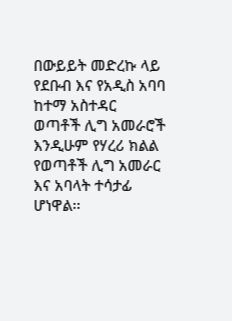በውይይት መድረኩ ላይ የደቡብ እና የአዲስ አባባ ከተማ አስተዳር ወጣቶች ሊግ አመራሮች እንዲሁም የሃረሪ ክልል የወጣቶች ሊግ አመራር እና አባላት ተሳታፊ ሆነዋል፡፡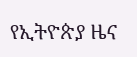የኢትዮጵያ ዜና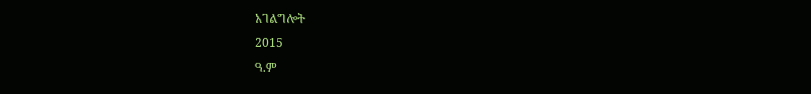አገልግሎት
2015
ዓ.ም